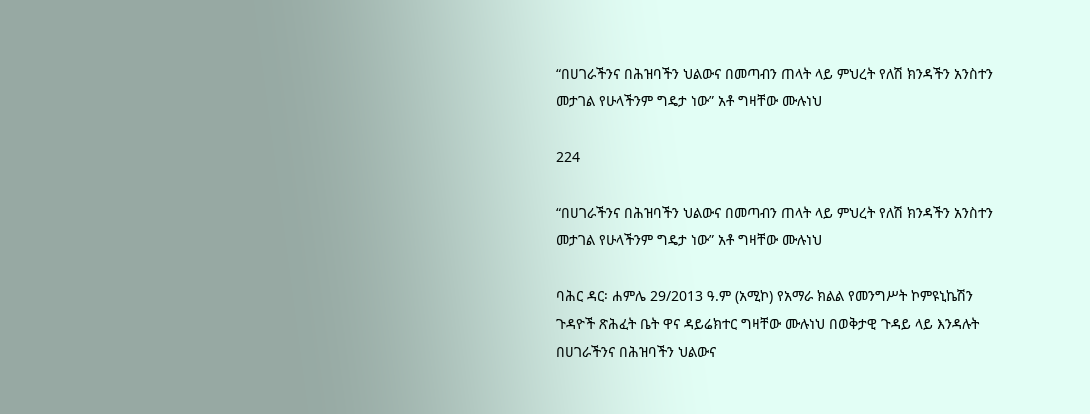“በሀገራችንና በሕዝባችን ህልውና በመጣብን ጠላት ላይ ምህረት የለሽ ክንዳችን አንስተን መታገል የሁላችንም ግዴታ ነው” አቶ ግዛቸው ሙሉነህ

224

“በሀገራችንና በሕዝባችን ህልውና በመጣብን ጠላት ላይ ምህረት የለሽ ክንዳችን አንስተን መታገል የሁላችንም ግዴታ ነው” አቶ ግዛቸው ሙሉነህ

ባሕር ዳር፡ ሐምሌ 29/2013 ዓ.ም (አሚኮ) የአማራ ክልል የመንግሥት ኮምዩኒኬሽን ጉዳዮች ጽሕፈት ቤት ዋና ዳይሬክተር ግዛቸው ሙሉነህ በወቅታዊ ጉዳይ ላይ እንዳሉት በሀገራችንና በሕዝባችን ህልውና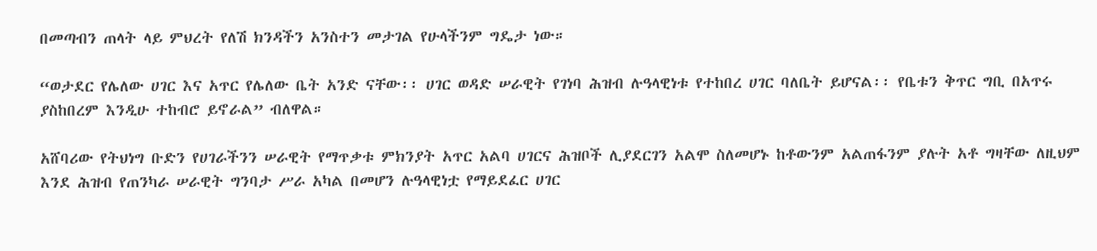በመጣብን ጠላት ላይ ምህረት የለሽ ክንዳችን አንስተን መታገል የሁላችንም ግዴታ ነው።

“ወታደር የሌለው ሀገር እና አጥር የሌለው ቤት አንድ ናቸው፡፡ ሀገር ወዳድ ሠራዊት የገነባ ሕዝብ ሉዓላዊነቱ የተከበረ ሀገር ባለቤት ይሆናል፡፡ የቤቱን ቅጥር ግቢ በአጥሩ ያስከበረም እንዲሁ ተከብሮ ይኖራል” ብለዋል።

አሸባሪው የትህነግ ቡድን የሀገራችንን ሠራዊት የማጥቃቱ ምክንያት አጥር አልባ ሀገርና ሕዝቦች ሊያደርገን አልሞ ስለመሆኑ ከቶውንም አልጠፋንም ያሉት አቶ ግዛቸው ለዚህም እንደ ሕዝብ የጠንካራ ሠራዊት ግንባታ ሥራ አካል በመሆን ሉዓላዊነቷ የማይደፈር ሀገር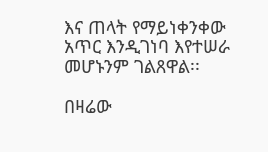እና ጠላት የማይነቀንቀው አጥር እንዲገነባ እየተሠራ መሆኑንም ገልጸዋል፡፡

በዛሬው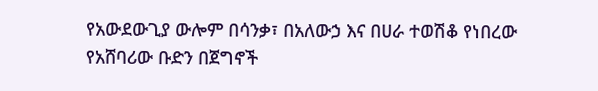የአውደውጊያ ውሎም በሳንቃ፣ በአለውኃ እና በሀራ ተወሽቆ የነበረው የአሸባሪው ቡድን በጀግኖች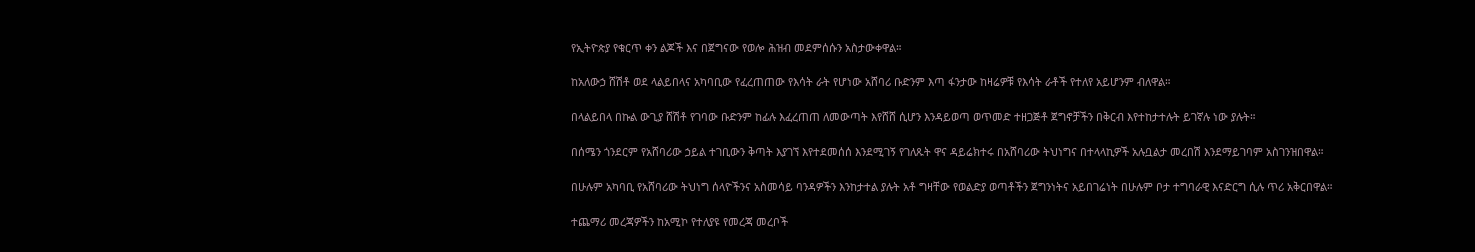የኢትዮጵያ የቁርጥ ቀን ልጆች እና በጀግናው የወሎ ሕዝብ መደምሰሱን አስታውቀዋል።

ከአለውኃ ሸሽቶ ወደ ላልይበላና አካባቢው የፈረጠጠው የእሳት ራት የሆነው አሸባሪ ቡድንም እጣ ፋንታው ከዛሬዎቹ የእሳት ራቶች የተለየ አይሆንም ብለዋል።

በላልይበላ በኩል ውጊያ ሸሽቶ የገባው ቡድንም ከፊሉ እፈረጠጠ ለመውጣት እየሸሸ ሲሆን እንዳይወጣ ወጥመድ ተዘጋጅቶ ጀግኖቻችን በቅርብ እየተከታተሉት ይገኛሉ ነው ያሉት።

በሰሜን ጎንደርም የአሸባሪው ኃይል ተገቢውን ቅጣት እያገኘ እየተደመሰሰ እንደሚገኝ የገለጹት ዋና ዳይሬክተሩ በአሸባሪው ትህነግና በተላላኪዎች አሉቧልታ መረበሽ እንደማይገባም አስገንዝበዋል።

በሁሉም አካባቢ የአሸባሪው ትህነግ ሰላዮችንና አስመሳይ ባንዳዎችን እንከታተል ያሉት አቶ ግዛቸው የወልድያ ወጣቶችን ጀግንነትና አይበገሬነት በሁሉም ቦታ ተግባራዊ እናድርግ ሲሉ ጥሪ አቅርበዋል።

ተጨማሪ መረጃዎችን ከአሚኮ የተለያዩ የመረጃ መረቦች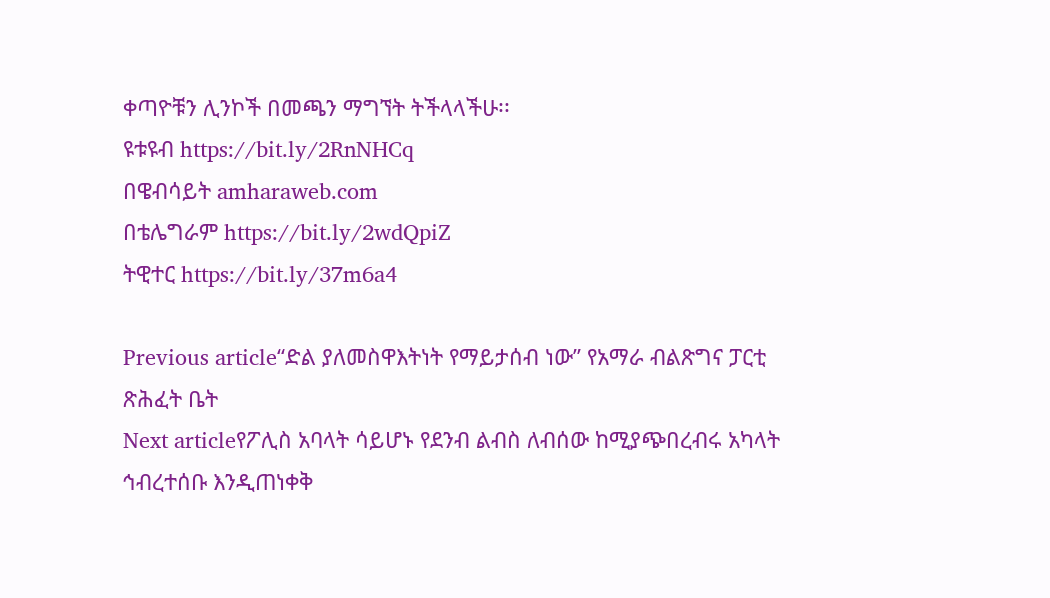ቀጣዮቹን ሊንኮች በመጫን ማግኘት ትችላላችሁ፡፡
ዩቱዩብ https://bit.ly/2RnNHCq
በዌብሳይት amharaweb.com
በቴሌግራም https://bit.ly/2wdQpiZ
ትዊተር https://bit.ly/37m6a4

Previous article“ድል ያለመስዋእትነት የማይታሰብ ነው” የአማራ ብልጽግና ፓርቲ ጽሕፈት ቤት
Next articleየፖሊስ አባላት ሳይሆኑ የደንብ ልብስ ለብሰው ከሚያጭበረብሩ አካላት ኅብረተሰቡ እንዲጠነቀቅ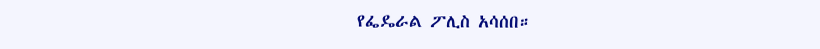የፌዴራል ፖሊስ አሳሰበ።